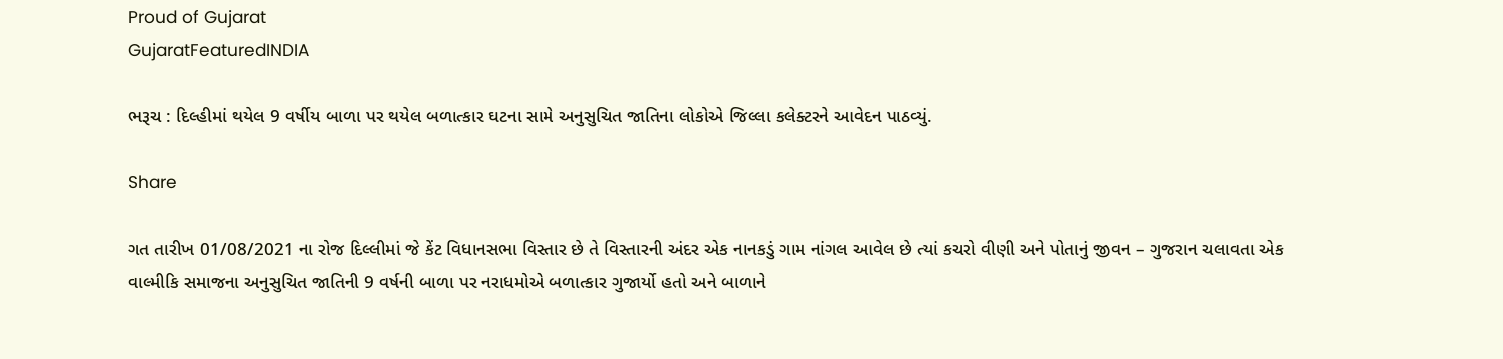Proud of Gujarat
GujaratFeaturedINDIA

ભરૂચ : દિલ્હીમાં થયેલ 9 વર્ષીય બાળા પર થયેલ બળાત્કાર ઘટના સામે અનુસુચિત જાતિના લોકોએ જિલ્લા કલેક્ટરને આવેદન પાઠવ્યું.

Share

ગત તારીખ 01/08/2021 ના રોજ દિલ્લીમાં જે કેંટ વિધાનસભા વિસ્તાર છે તે વિસ્તારની અંદર એક નાનકડું ગામ નાંગલ આવેલ છે ત્યાં કચરો વીણી અને પોતાનું જીવન – ગુજરાન ચલાવતા એક વાલ્મીકિ સમાજના અનુસુચિત જાતિની 9 વર્ષની બાળા પર નરાધમોએ બળાત્કાર ગુજાર્યો હતો અને બાળાને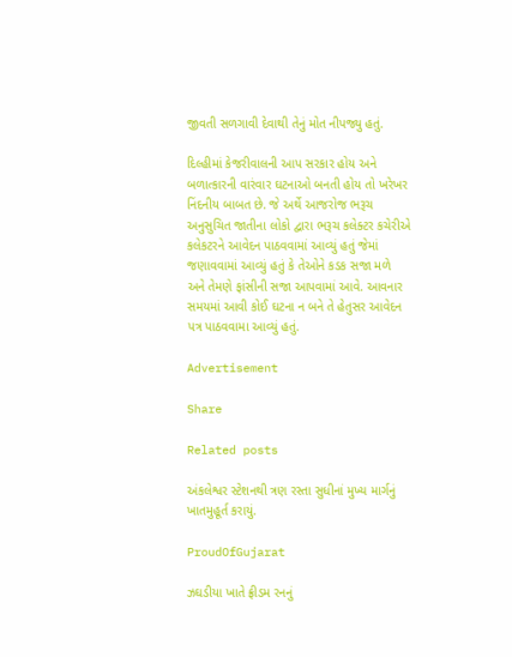જીવતી સળગાવી દેવાથી તેનું મોત નીપજ્યુ હતું.

દિલ્હીમાં કેજરીવાલની આપ સરકાર હોય અને બળાત્કારની વારંવાર ઘટનાઓ બનતી હોય તો ખરેખર નિંદનીય બાબત છે. જે અર્થે આજરોજ ભરૂચ અનુસુચિત જાતીના લોકો દ્વારા ભરૂચ કલેક્ટર કચેરીએ કલેકટરને આવેદન પાઠવવામાં આવ્યું હતું જેમાં જણાવવામાં આવ્યું હતું કે તેઓને કડક સજા મળે અને તેમણે ફાંસીની સજા આપવામાં આવે. આવનાર સમયમાં આવી કોઈ ઘટના ન બને તે હેતુસર આવેદન પત્ર પાઠવવામા આવ્યું હતું.

Advertisement

Share

Related posts

અંકલેશ્વર સ્ટેશનથી ત્રણ રસ્તા સુધીનાં મુખ્ય માર્ગનું ખાતમુહૂર્ત કરાયું.

ProudOfGujarat

ઝઘડીયા ખાતે ફ્રીડમ રનનું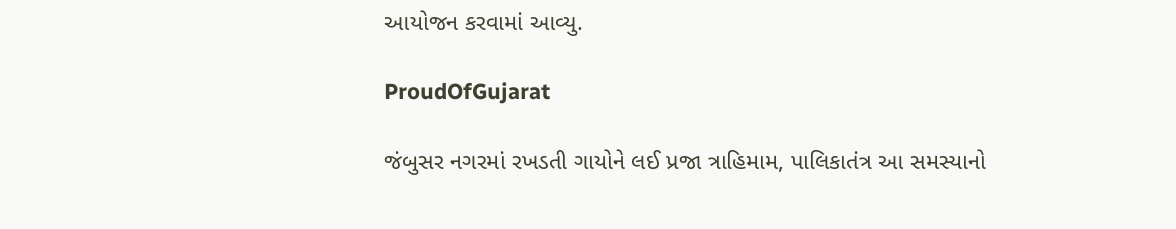આયોજન કરવામાં આવ્યુ.

ProudOfGujarat

જંબુસર નગરમાં રખડતી ગાયોને લઈ પ્રજા ત્રાહિમામ, પાલિકાતંત્ર આ સમસ્યાનો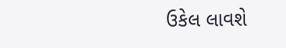ઉકેલ લાવશે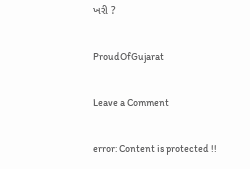ખરી ?

ProudOfGujarat

Leave a Comment

error: Content is protected !!